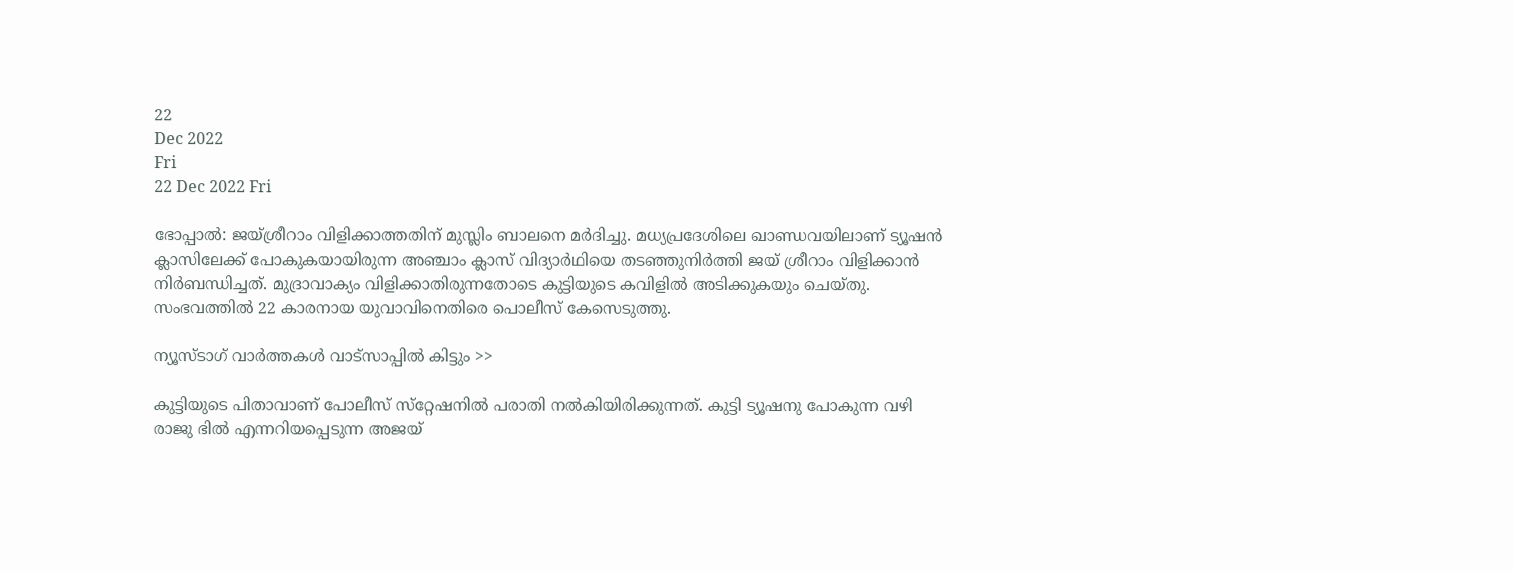22
Dec 2022
Fri
22 Dec 2022 Fri

ഭോപ്പാല്‍: ജയ്ശ്രീറാം വിളിക്കാത്തതിന് മുസ്ലിം ബാലനെ മര്‍ദിച്ചു. മധ്യപ്രദേശിലെ ഖാണ്ഡവയിലാണ് ട്യൂഷന്‍ ക്ലാസിലേക്ക് പോകുകയായിരുന്ന അഞ്ചാം ക്ലാസ് വിദ്യാർഥിയെ തടഞ്ഞുനിര്‍ത്തി ജയ് ശ്രീറാം വിളിക്കാന്‍ നിര്‍ബന്ധിച്ചത്. മുദ്രാവാക്യം വിളിക്കാതിരുന്നതോടെ കുട്ടിയുടെ കവിളില്‍ അടിക്കുകയും ചെയ്തു. സംഭവത്തില്‍ 22 കാരനായ യുവാവിനെതിരെ പൊലീസ് കേസെടുത്തു.

ന്യൂസ്ടാഗ് വാര്‍ത്തകള്‍ വാട്‌സാപ്പില്‍ കിട്ടും >>

കുട്ടിയുടെ പിതാവാണ് പോലീസ് സ്‌റ്റേഷനില്‍ പരാതി നല്‍കിയിരിക്കുന്നത്. കുട്ടി ട്യൂഷനു പോകുന്ന വഴി രാജു ഭില്‍ എന്നറിയപ്പെടുന്ന അജയ്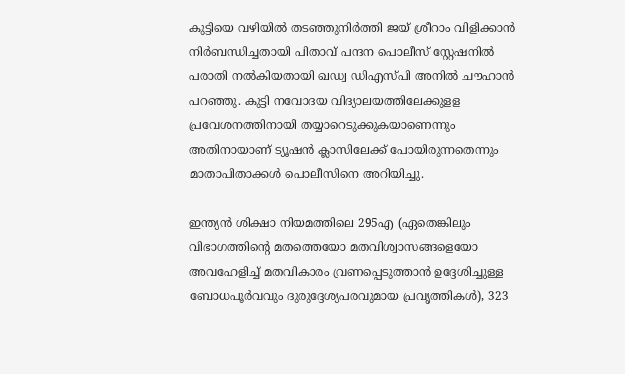കുട്ടിയെ വഴിയില്‍ തടഞ്ഞുനിര്‍ത്തി ജയ് ശ്രീറാം വിളിക്കാന്‍ നിര്‍ബന്ധിച്ചതായി പിതാവ് പന്ദന പൊലീസ് സ്റ്റേഷനില്‍ പരാതി നല്‍കിയതായി ഖഡ്വ ഡിഎസ്പി അനില്‍ ചൗഹാന്‍ പറഞ്ഞു. കുട്ടി നവോദയ വിദ്യാലയത്തിലേക്കുളള പ്രവേശനത്തിനായി തയ്യാറെടുക്കുകയാണെന്നും അതിനായാണ് ട്യൂഷന്‍ ക്ലാസിലേക്ക് പോയിരുന്നതെന്നും മാതാപിതാക്കള്‍ പൊലീസിനെ അറിയിച്ചു.

ഇന്ത്യന്‍ ശിക്ഷാ നിയമത്തിലെ 295എ (ഏതെങ്കിലും വിഭാഗത്തിന്റെ മതത്തെയോ മതവിശ്വാസങ്ങളെയോ അവഹേളിച്ച് മതവികാരം വ്രണപ്പെടുത്താന്‍ ഉദ്ദേശിച്ചുള്ള ബോധപൂര്‍വവും ദുരുദ്ദേശ്യപരവുമായ പ്രവൃത്തികള്‍), 323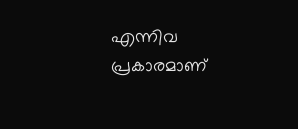എന്നിവ പ്രകാരമാണ്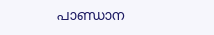പാണ്ഡാന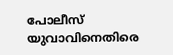പോലീസ് യുവാവിനെതിരെ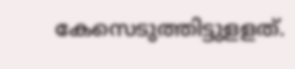കേസെടുത്തിട്ടുളളത്.